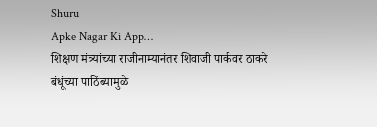Shuru
Apke Nagar Ki App…
शिक्षण मंत्र्यांच्या राजीनाम्यानंतर शिवाजी पार्कवर ठाकरे बंधूंच्या पाठिंब्यामुळे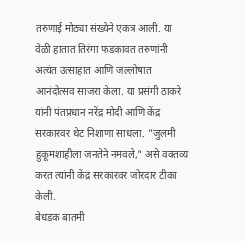तरुणाई मोठ्या संख्येने एकत्र आली. या वेळी हातात तिरंगा फडकावत तरुणांनी अत्यंत उत्साहात आणि जल्लोषात आनंदोत्सव साजरा केला. या प्रसंगी ठाकरे यांनी पंतप्रधान नरेंद्र मोदी आणि केंद्र सरकारवर थेट निशाणा साधला. "जुलमी हुकूमशाहीला जनतेने नमवले," असे वक्तव्य करत त्यांनी केंद्र सरकारवर जोरदार टीका केली.
बेधडक बातमी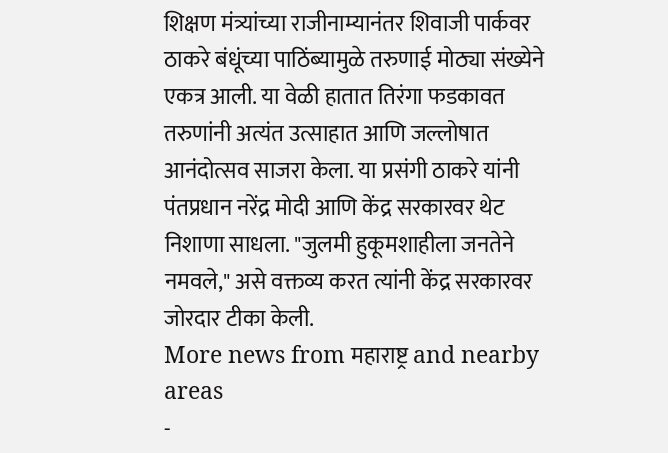शिक्षण मंत्र्यांच्या राजीनाम्यानंतर शिवाजी पार्कवर ठाकरे बंधूंच्या पाठिंब्यामुळे तरुणाई मोठ्या संख्येने एकत्र आली. या वेळी हातात तिरंगा फडकावत तरुणांनी अत्यंत उत्साहात आणि जल्लोषात आनंदोत्सव साजरा केला. या प्रसंगी ठाकरे यांनी पंतप्रधान नरेंद्र मोदी आणि केंद्र सरकारवर थेट निशाणा साधला. "जुलमी हुकूमशाहीला जनतेने नमवले," असे वक्तव्य करत त्यांनी केंद्र सरकारवर जोरदार टीका केली.
More news from महाराष्ट्र and nearby areas
-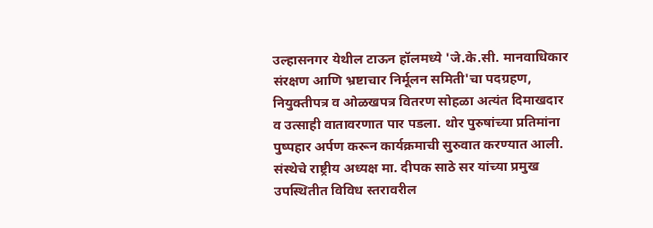उल्हासनगर येथील टाऊन हॉलमध्ये 'जे.के.सी. मानवाधिकार संरक्षण आणि भ्रष्टाचार निर्मूलन समिती'चा पदग्रहण, नियुक्तीपत्र व ओळखपत्र वितरण सोहळा अत्यंत दिमाखदार व उत्साही वातावरणात पार पडला. थोर पुरुषांच्या प्रतिमांना पुष्पहार अर्पण करून कार्यक्रमाची सुरुवात करण्यात आली. संस्थेचे राष्ट्रीय अध्यक्ष मा. दीपक साठे सर यांच्या प्रमुख उपस्थितीत विविध स्तरावरील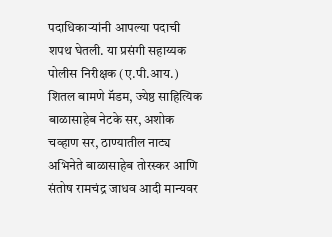पदाधिकाऱ्यांनी आपल्या पदाची शपथ घेतली. या प्रसंगी सहाय्यक पोलीस निरीक्षक (ए.पी.आय.) शितल बामणे मॅडम, ज्येष्ठ साहित्यिक बाळासाहेब नेटके सर, अशोक चव्हाण सर, ठाण्यातील नाट्य अभिनेते बाळासाहेब तोरस्कर आणि संतोष रामचंद्र जाधव आदी मान्यवर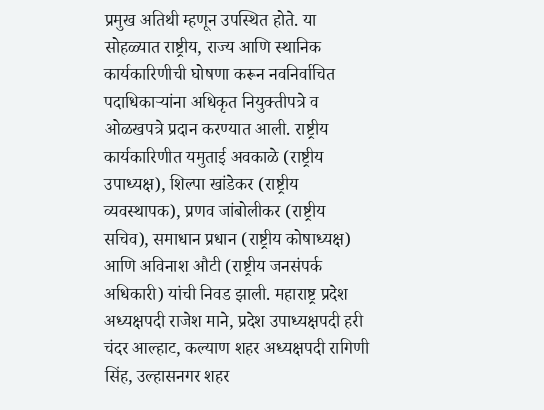प्रमुख अतिथी म्हणून उपस्थित होते. या सोहळ्यात राष्ट्रीय, राज्य आणि स्थानिक कार्यकारिणीची घोषणा करून नवनिर्वाचित पदाधिकाऱ्यांना अधिकृत नियुक्तीपत्रे व ओळखपत्रे प्रदान करण्यात आली. राष्ट्रीय कार्यकारिणीत यमुताई अवकाळे (राष्ट्रीय उपाध्यक्ष), शिल्पा खांडेकर (राष्ट्रीय व्यवस्थापक), प्रणव जांबोलीकर (राष्ट्रीय सचिव), समाधान प्रधान (राष्ट्रीय कोषाध्यक्ष) आणि अविनाश औटी (राष्ट्रीय जनसंपर्क अधिकारी) यांची निवड झाली. महाराष्ट्र प्रदेश अध्यक्षपदी राजेश माने, प्रदेश उपाध्यक्षपदी हरी चंदर आल्हाट, कल्याण शहर अध्यक्षपदी रागिणी सिंह, उल्हासनगर शहर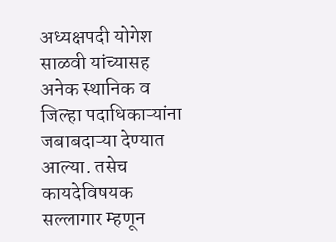अध्यक्षपदी योगेश साळवी यांच्यासह अनेक स्थानिक व जिल्हा पदाधिकाऱ्यांना जबाबदाऱ्या देण्यात आल्या. तसेच कायदेविषयक सल्लागार म्हणून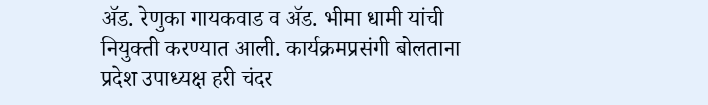ॲड. रेणुका गायकवाड व ॲड. भीमा धामी यांची नियुक्ती करण्यात आली. कार्यक्रमप्रसंगी बोलताना प्रदेश उपाध्यक्ष हरी चंदर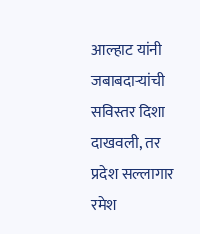आल्हाट यांनी जबाबदाऱ्यांची सविस्तर दिशा दाखवली, तर प्रदेश सल्लागार रमेश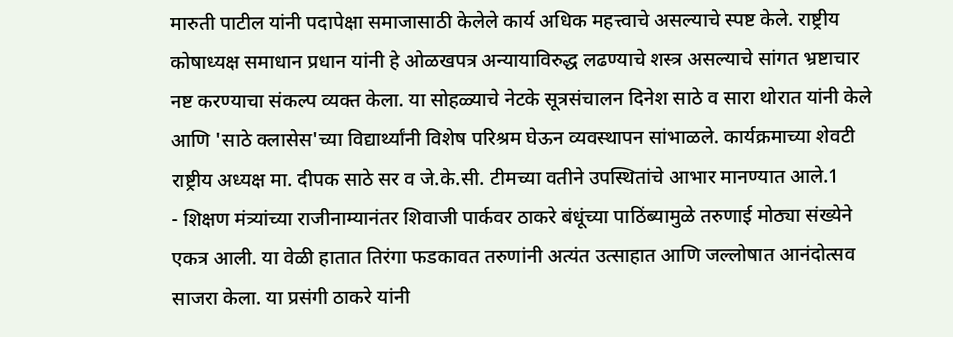मारुती पाटील यांनी पदापेक्षा समाजासाठी केलेले कार्य अधिक महत्त्वाचे असल्याचे स्पष्ट केले. राष्ट्रीय कोषाध्यक्ष समाधान प्रधान यांनी हे ओळखपत्र अन्यायाविरुद्ध लढण्याचे शस्त्र असल्याचे सांगत भ्रष्टाचार नष्ट करण्याचा संकल्प व्यक्त केला. या सोहळ्याचे नेटके सूत्रसंचालन दिनेश साठे व सारा थोरात यांनी केले आणि 'साठे क्लासेस'च्या विद्यार्थ्यांनी विशेष परिश्रम घेऊन व्यवस्थापन सांभाळले. कार्यक्रमाच्या शेवटी राष्ट्रीय अध्यक्ष मा. दीपक साठे सर व जे.के.सी. टीमच्या वतीने उपस्थितांचे आभार मानण्यात आले.1
- शिक्षण मंत्र्यांच्या राजीनाम्यानंतर शिवाजी पार्कवर ठाकरे बंधूंच्या पाठिंब्यामुळे तरुणाई मोठ्या संख्येने एकत्र आली. या वेळी हातात तिरंगा फडकावत तरुणांनी अत्यंत उत्साहात आणि जल्लोषात आनंदोत्सव साजरा केला. या प्रसंगी ठाकरे यांनी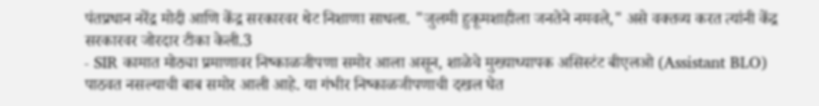पंतप्रधान नरेंद्र मोदी आणि केंद्र सरकारवर थेट निशाणा साधला. "जुलमी हुकूमशाहीला जनतेने नमवले," असे वक्तव्य करत त्यांनी केंद्र सरकारवर जोरदार टीका केली.3
- SIR कामात मोठ्या प्रमाणावर निष्काळजीपणा समोर आला असून, शाळेचे मुख्याध्यापक असिस्टंट बीएलओ (Assistant BLO) पाठवत नसल्याची बाब समोर आली आहे. या गंभीर निष्काळजीपणाची दखल घेत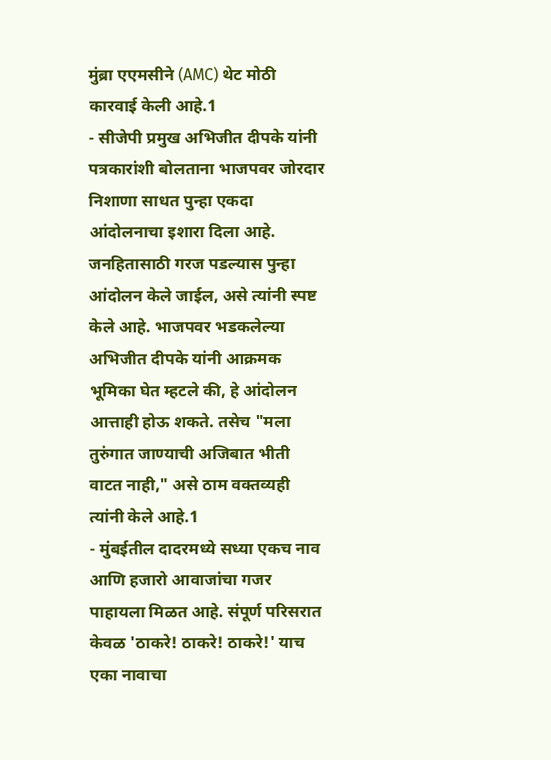मुंब्रा एएमसीने (AMC) थेट मोठी कारवाई केली आहे.1
- सीजेपी प्रमुख अभिजीत दीपके यांनी पत्रकारांशी बोलताना भाजपवर जोरदार निशाणा साधत पुन्हा एकदा आंदोलनाचा इशारा दिला आहे. जनहितासाठी गरज पडल्यास पुन्हा आंदोलन केले जाईल, असे त्यांनी स्पष्ट केले आहे. भाजपवर भडकलेल्या अभिजीत दीपके यांनी आक्रमक भूमिका घेत म्हटले की, हे आंदोलन आत्ताही होऊ शकते. तसेच "मला तुरुंगात जाण्याची अजिबात भीती वाटत नाही," असे ठाम वक्तव्यही त्यांनी केले आहे.1
- मुंबईतील दादरमध्ये सध्या एकच नाव आणि हजारो आवाजांचा गजर पाहायला मिळत आहे. संपूर्ण परिसरात केवळ 'ठाकरे! ठाकरे! ठाकरे!' याच एका नावाचा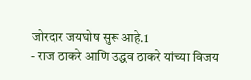जोरदार जयघोष सुरू आहे.1
- राज ठाकरे आणि उद्धव ठाकरे यांच्या विजय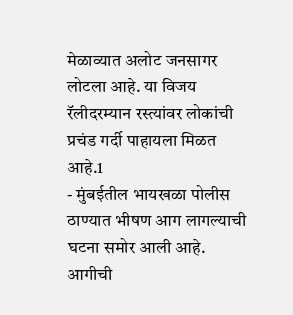मेळाव्यात अलोट जनसागर लोटला आहे. या विजय रॅलीदरम्यान रस्त्यांवर लोकांची प्रचंड गर्दी पाहायला मिळत आहे.1
- मुंबईतील भायखळा पोलीस ठाण्यात भीषण आग लागल्याची घटना समोर आली आहे. आगीची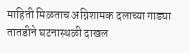माहिती मिळताच अग्निशामक दलाच्या गाड्या तातडीने घटनास्थळी दाखल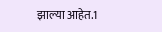झाल्या आहेत.1